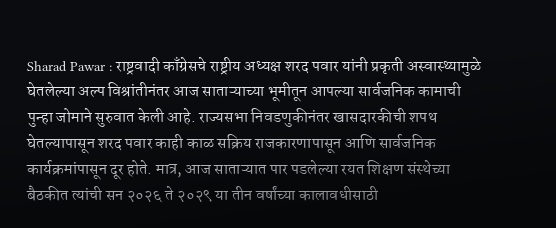Sharad Pawar : राष्ट्रवादी काँग्रेसचे राष्ट्रीय अध्यक्ष शरद पवार यांनी प्रकृती अस्वास्थ्यामुळे घेतलेल्या अल्प विश्रांतीनंतर आज साताऱ्याच्या भूमीतून आपल्या सार्वजनिक कामाची पुन्हा जोमाने सुरुवात केली आहे. राज्यसभा निवडणुकीनंतर खासदारकीची शपथ घेतल्यापासून शरद पवार काही काळ सक्रिय राजकारणापासून आणि सार्वजनिक कार्यक्रमांपासून दूर होते. मात्र, आज साताऱ्यात पार पडलेल्या रयत शिक्षण संस्थेच्या बैठकीत त्यांची सन २०२६ ते २०२९ या तीन वर्षांच्या कालावधीसाठी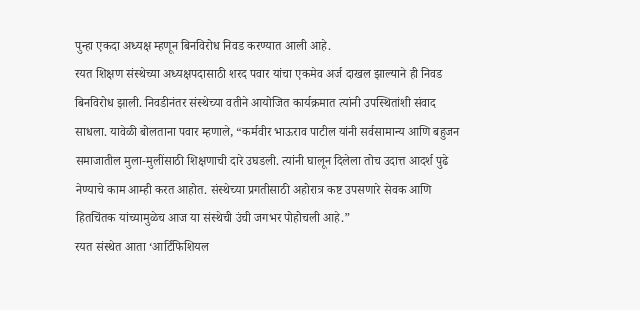पुन्हा एकदा अध्यक्ष म्हणून बिनविरोध निवड करण्यात आली आहे.
रयत शिक्षण संस्थेच्या अध्यक्षपदासाठी शरद पवार यांचा एकमेव अर्ज दाखल झाल्याने ही निवड बिनविरोध झाली. निवडीनंतर संस्थेच्या वतीने आयोजित कार्यक्रमात त्यांनी उपस्थितांशी संवाद साधला. यावेळी बोलताना पवार म्हणाले, “कर्मवीर भाऊराव पाटील यांनी सर्वसामान्य आणि बहुजन समाजातील मुला-मुलींसाठी शिक्षणाची दारे उघडली. त्यांनी घालून दिलेला तोच उदात्त आदर्श पुढे नेण्याचे काम आम्ही करत आहोत. संस्थेच्या प्रगतीसाठी अहोरात्र कष्ट उपसणारे सेवक आणि हितचिंतक यांच्यामुळेच आज या संस्थेची उंची जगभर पोहोचली आहे.”
रयत संस्थेत आता ‘आर्टिफिशियल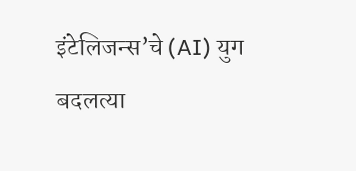इंटेलिजन्स’चे (AI) युग
बदलत्या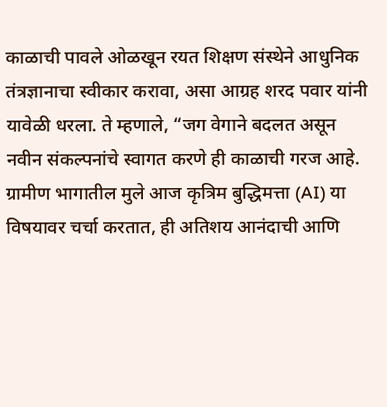काळाची पावले ओळखून रयत शिक्षण संस्थेने आधुनिक तंत्रज्ञानाचा स्वीकार करावा, असा आग्रह शरद पवार यांनी यावेळी धरला. ते म्हणाले, “जग वेगाने बदलत असून नवीन संकल्पनांचे स्वागत करणे ही काळाची गरज आहे. ग्रामीण भागातील मुले आज कृत्रिम बुद्धिमत्ता (AI) या विषयावर चर्चा करतात, ही अतिशय आनंदाची आणि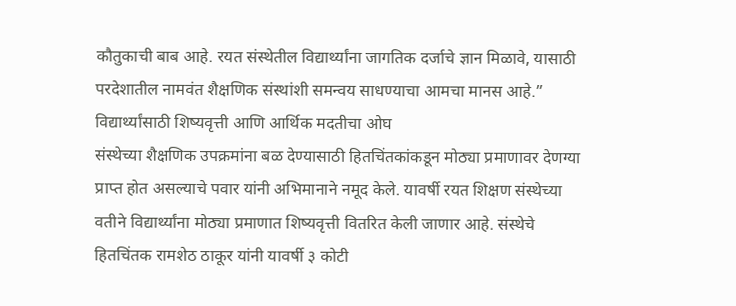कौतुकाची बाब आहे. रयत संस्थेतील विद्यार्थ्यांना जागतिक दर्जाचे ज्ञान मिळावे, यासाठी परदेशातील नामवंत शैक्षणिक संस्थांशी समन्वय साधण्याचा आमचा मानस आहे.”
विद्यार्थ्यांसाठी शिष्यवृत्ती आणि आर्थिक मदतीचा ओघ
संस्थेच्या शैक्षणिक उपक्रमांना बळ देण्यासाठी हितचिंतकांकडून मोठ्या प्रमाणावर देणग्या प्राप्त होत असल्याचे पवार यांनी अभिमानाने नमूद केले. यावर्षी रयत शिक्षण संस्थेच्या वतीने विद्यार्थ्यांना मोठ्या प्रमाणात शिष्यवृत्ती वितरित केली जाणार आहे. संस्थेचे हितचिंतक रामशेठ ठाकूर यांनी यावर्षी ३ कोटी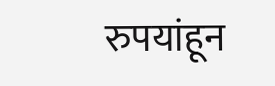रुपयांहून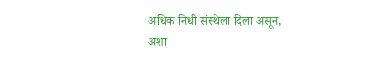अधिक निधी संस्थेला दिला असून, अशा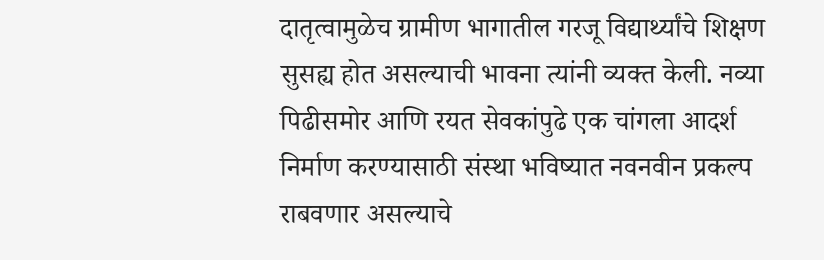दातृत्वामुळेच ग्रामीण भागातील गरजू विद्यार्थ्यांचे शिक्षण सुसह्य होत असल्याची भावना त्यांनी व्यक्त केली. नव्या पिढीसमोर आणि रयत सेवकांपुढे एक चांगला आदर्श निर्माण करण्यासाठी संस्था भविष्यात नवनवीन प्रकल्प राबवणार असल्याचे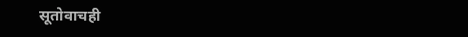सूतोवाचही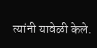त्यांनी यावेळी केले.